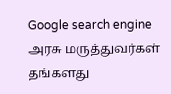Google search engine
அரசு மருத்துவர்கள் தங்களது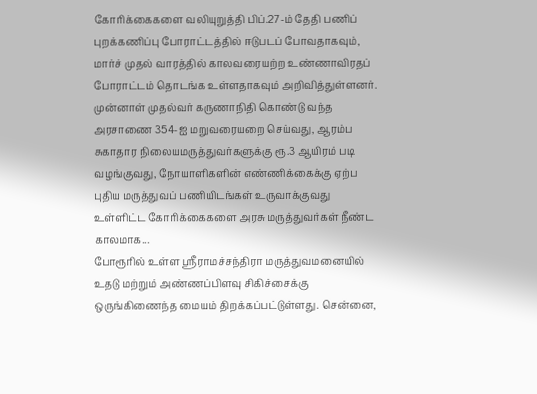கோரிக்கைகளை வலியுறுத்தி பிப்.27-ம் தேதி பணிப் புறக்கணிப்பு போராட்டத்தில் ஈடுபடப் போவதாகவும், மார்ச் முதல் வாரத்தில் காலவரையற்ற உண்ணாவிரதப் போராட்டம் தொடங்க உள்ளதாகவும் அறிவித்துள்ளனர். முன்னாள் முதல்வர் கருணாநிதி கொண்டு வந்த அரசாணை 354-ஐ மறுவரையறை செய்வது, ஆரம்ப சுகாதார நிலையமருத்துவர்களுக்கு ரூ.3 ஆயிரம் படி வழங்குவது, நோயாளிகளின் எண்ணிக்கைக்கு ஏற்ப புதிய மருத்துவப் பணியிடங்கள் உருவாக்குவது உள்ளிட்ட கோரிக்கைகளை அரசு மருத்துவர்கள் நீண்ட காலமாக...
போரூரில் உள்ள ஸ்ரீராமச்சந்திரா மருத்துவமனையில் உதடு மற்றும் அண்ணப்பிளவு சிகிச்சைக்கு ஒருங்கிணைந்த மையம் திறக்கப்பட்டுள்ளது. சென்னை,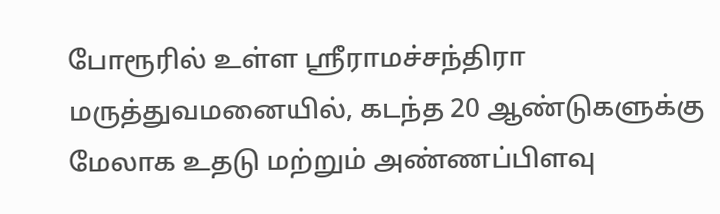போரூரில் உள்ள ஸ்ரீராமச்சந்திரா மருத்துவமனையில், கடந்த 20 ஆண்டுகளுக்கு மேலாக உதடு மற்றும் அண்ணப்பிளவு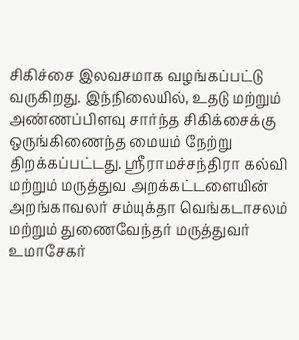சிகிச்சை இலவசமாக வழங்கப்பட்டு வருகிறது. இந்நிலையில், உதடு மற்றும் அண்ணப்பிளவு சார்ந்த சிகிக்சைக்கு ஒருங்கிணைந்த மையம் நேற்று திறக்கப்பட்டது. ஸ்ரீராமச்சந்திரா கல்வி மற்றும் மருத்துவ அறக்கட்டளையின் அறங்காவலர் சம்யுக்தா வெங்கடாசலம் மற்றும் துணைவேந்தர் மருத்துவர் உமாசேகர்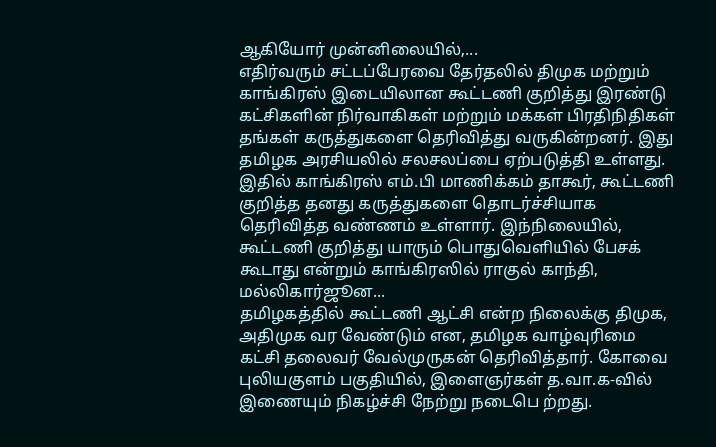ஆகியோர் முன்னிலையில்,...
எதிர்வரும் சட்டப்பேரவை தேர்தலில் திமுக மற்றும் காங்கிரஸ் இடையிலான கூட்டணி குறித்து இரண்டு கட்சிகளின் நிர்வாகிகள் மற்றும் மக்கள் பிரதிநிதிகள் தங்கள் கருத்துகளை தெரிவித்து வருகின்றனர். இது தமிழக அரசியலில் சலசலப்பை ஏற்படுத்தி உள்ளது. இதில் காங்கிரஸ் எம்.பி மாணிக்கம் தாகூர், கூட்டணி குறித்த தனது கருத்துகளை தொடர்ச்சியாக தெரிவித்த வண்ணம் உள்ளார். இந்நிலையில், கூட்டணி குறித்து யாரும் பொதுவெளியில் பேசக் கூடாது என்றும் காங்கிரஸில் ராகுல் காந்தி, மல்லிகார்ஜூன...
தமிழகத்தில் கூட்டணி ஆட்சி என்ற நிலைக்கு திமுக, அதிமுக வர வேண்டும் என, தமிழக வாழ்வுரிமை கட்சி தலைவர் வேல்முருகன் தெரிவித்தார். கோவை புலியகுளம் பகுதியில், இளைஞர்கள் த.வா.க-வில் இணையும் நிகழ்ச்சி நேற்று நடைபெ ற்றது.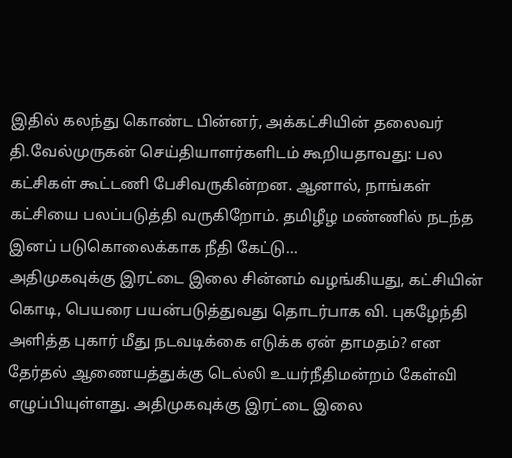இதில் கலந்து கொண்ட பின்னர், அக்கட்சியின் தலைவர் தி.வேல்முருகன் செய்தியாளர்களிடம் கூறியதாவது: பல கட்சிகள் கூட்டணி பேசிவருகின்றன. ஆனால், நாங்கள் கட்சியை பலப்படுத்தி வருகிறோம். தமிழீழ மண்ணில் நடந்த இனப் படுகொலைக்காக நீதி கேட்டு...
அதிமுகவுக்கு இரட்டை இலை சின்னம் வழங்கியது, கட்சியின் கொடி, பெயரை பயன்படுத்துவது தொடர்பாக வி. புகழேந்தி அளித்த புகார் மீது நடவடிக்கை எடுக்க ஏன் தாமதம்? என தேர்தல் ஆணையத்துக்கு டெல்லி உயர்நீதிமன்றம் கேள்வி எழுப்பியுள்ளது. அதிமுகவுக்கு இரட்டை இலை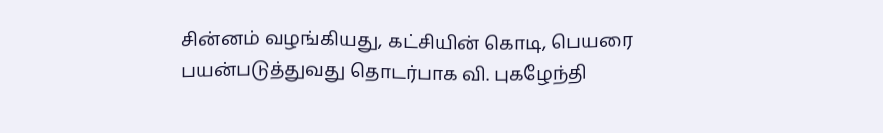சின்னம் வழங்கியது, கட்சியின் கொடி, பெயரை பயன்படுத்துவது தொடர்பாக வி. புகழேந்தி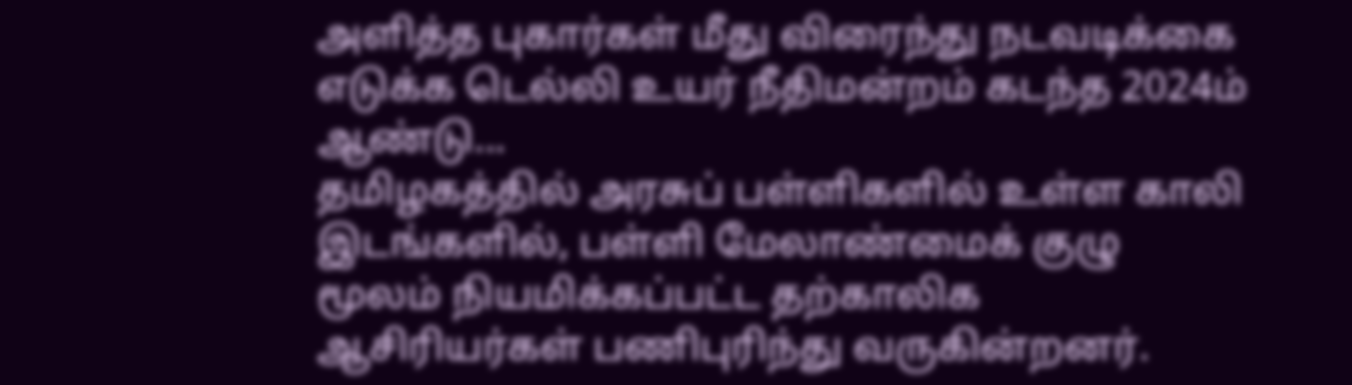அளித்த புகார்கள் மீது விரைந்து நடவடிக்கை எடுக்க டெல்லி உயர் நீதிமன்றம் கடந்த 2024ம் ஆண்டு...
தமிழகத்தில் அரசுப் பள்ளிகளில் உள்ள காலி இடங்களில், பள்ளி மேலாண்மைக் குழு மூலம் நியமிக்கப்பட்ட தற்காலிக ஆசிரியர்கள் பணிபுரிந்து வருகின்றனர்.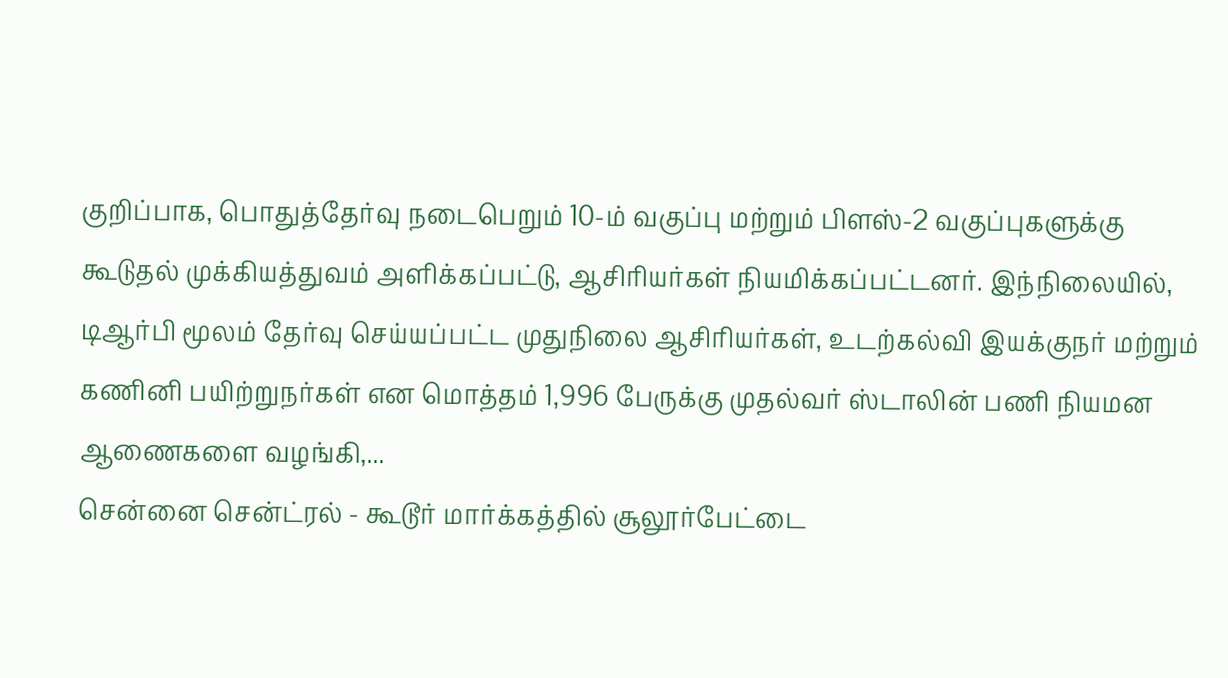குறிப்பாக, பொதுத்தேர்வு நடைபெறும் 10-ம் வகுப்பு மற்றும் பிளஸ்-2 வகுப்புகளுக்கு கூடுதல் முக்கியத்துவம் அளிக்கப்பட்டு, ஆசிரியர்கள் நியமிக்கப்பட்டனர். இந்நிலையில், டிஆர்பி மூலம் தேர்வு செய்யப்பட்ட முதுநிலை ஆசிரியர்கள், உடற்கல்வி இயக்குநர் மற்றும் கணினி பயிற்றுநர்கள் என மொத்தம் 1,996 பேருக்கு முதல்வர் ஸ்டாலின் பணி நியமன ஆணைகளை வழங்கி,...
சென்னை சென்ட்ரல் - கூடூர் மார்க்கத்தில் சூலூர்பேட்டை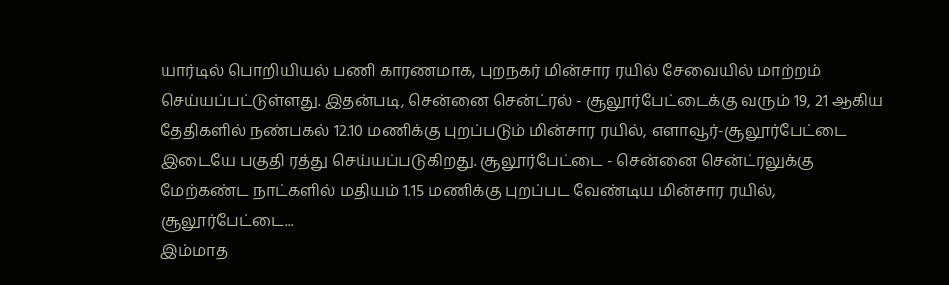யார்டில் பொறியியல் பணி காரணமாக, புறநகர் மின்சார ரயில் சேவையில் மாற்றம் செய்யப்பட்டுள்ளது. இதன்படி, சென்னை சென்ட்ரல் - சூலூர்பேட்டைக்கு வரும் 19, 21 ஆகிய தேதிகளில் நண்பகல் 12.10 மணிக்கு புறப்படும் மின்சார ரயில், எளாவூர்-சூலூர்பேட்டை இடையே பகுதி ரத்து செய்யப்படுகிறது. சூலூர்பேட்டை - சென்னை சென்ட்ரலுக்கு மேற்கண்ட நாட்களில் மதியம் 1.15 மணிக்கு புறப்பட வேண்டிய மின்சார ரயில், சூலூர்பேட்டை...
இம்மாத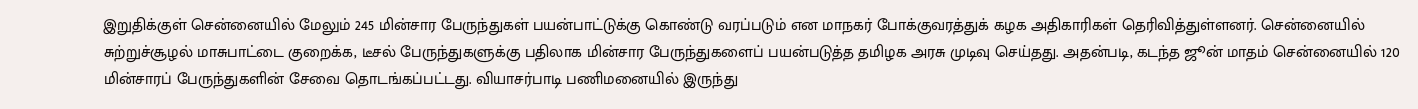இறுதிக்குள் சென்னையில் மேலும் 245 மின்சார பேருந்துகள் பயன்பாட்டுக்கு கொண்டு வரப்படும் என மாநகர் போக்குவரத்துக் கழக அதிகாரிகள் தெரிவித்துள்ளனர். சென்னையில் சுற்றுச்சூழல் மாசுபாட்டை குறைக்க, டீசல் பேருந்துகளுக்கு பதிலாக மின்சார பேருந்துகளைப் பயன்படுத்த தமிழக அரசு முடிவு செய்தது. அதன்படி, கடந்த ஜூன் மாதம் சென்னையில் 120 மின்சாரப் பேருந்துகளின் சேவை தொடங்கப்பட்டது. வியாசர்பாடி பணிமனையில் இருந்து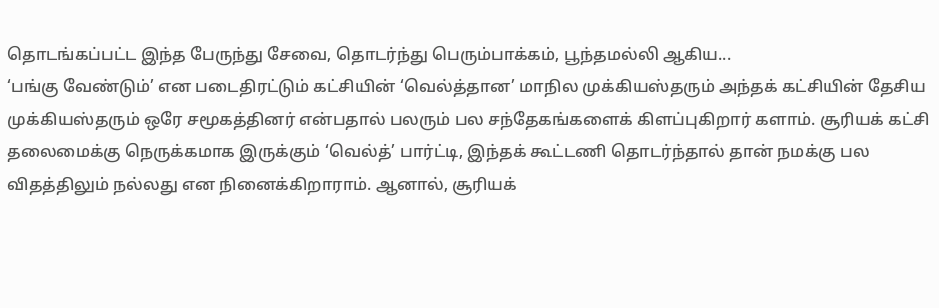தொடங்கப்பட்ட இந்த பேருந்து சேவை, தொடர்ந்து பெரும்பாக்கம், பூந்தமல்லி ஆகிய...
‘பங்கு வேண்டும்’ என படைதிரட்டும் கட்சியின் ‘வெல்த்தான’ மாநில முக்கியஸ்தரும் அந்தக் கட்சியின் தேசிய முக்கியஸ்தரும் ஒரே சமூகத்தினர் என்பதால் பலரும் பல சந்தேகங்களைக் கிளப்புகிறார் களாம். சூரியக் கட்சி தலைமைக்கு நெருக்கமாக இருக்கும் ‘வெல்த்’ பார்ட்டி, இந்தக் கூட்டணி தொடர்ந்தால் தான் நமக்கு பல விதத்திலும் நல்லது என நினைக்கிறாராம். ஆனால், சூரியக்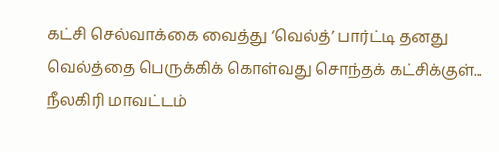கட்சி செல்வாக்கை வைத்து ‘வெல்த்’ பார்ட்டி தனது வெல்த்தை பெருக்கிக் கொள்வது சொந்தக் கட்சிக்குள்...
நீலகிரி மாவட்டம்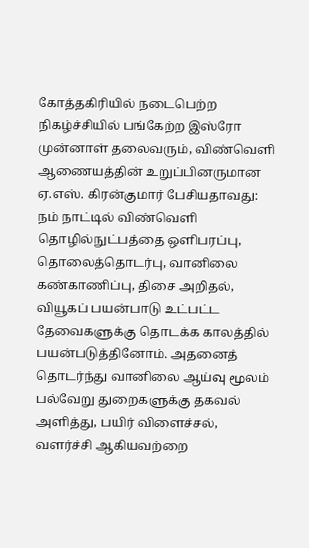கோத்தகிரியில் நடைபெற்ற நிகழ்ச்சியில் பங்கேற்ற இஸ்ரோ முன்னாள் தலைவரும், விண்வெளி ஆணையத்தின் உறுப்பினருமான ஏ.எஸ். கிரன்குமார் பேசியதாவது: நம் நாட்டில் விண்வெளி தொழில்நுட்பத்தை ஒளிபரப்பு, தொலைத்தொடர்பு, வானிலை கண்காணிப்பு, திசை அறிதல், வியூகப் பயன்பாடு உட்பட்ட தேவைகளுக்கு தொடக்க காலத்தில் பயன்படுத்தினோம். அதனைத் தொடர்ந்து வானிலை ஆய்வு மூலம் பல்வேறு துறைகளுக்கு தகவல் அளித்து, பயிர் விளைச்சல், வளர்ச்சி ஆகியவற்றை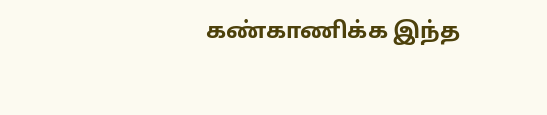கண்காணிக்க இந்த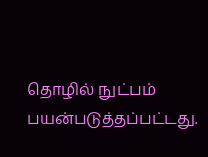தொழில் நுட்பம் பயன்படுத்தப்பட்டது.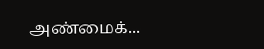அண்மைக்...